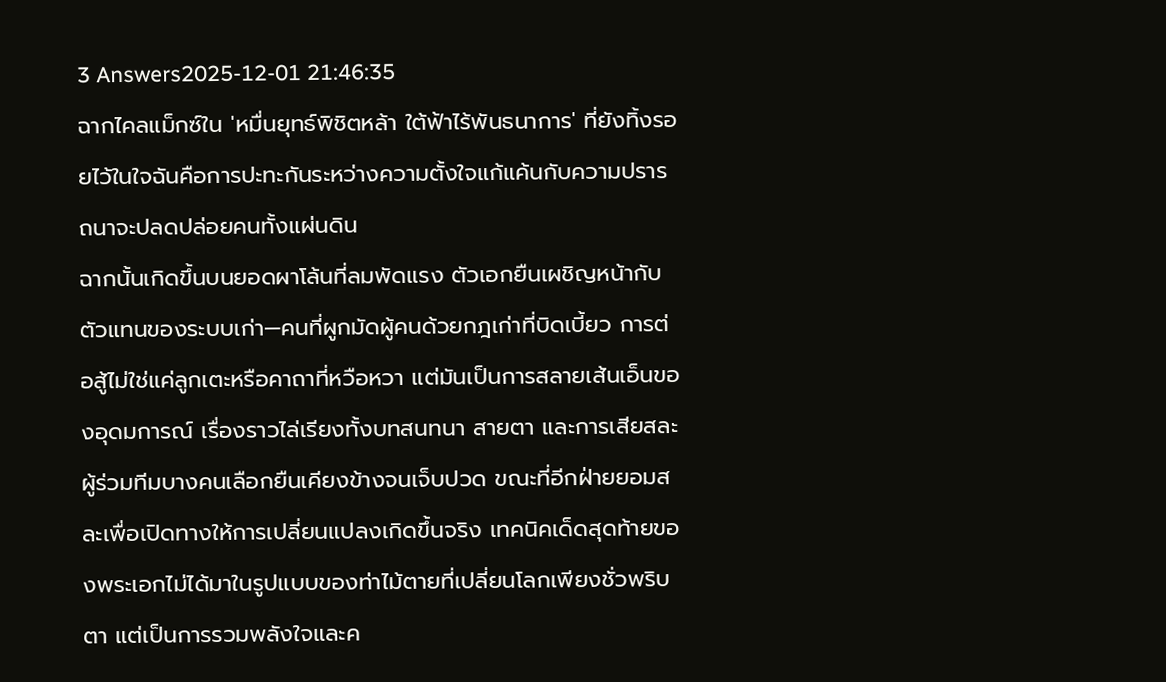3 Answers2025-12-01 21:46:35
ฉากไคลแม็กซ์ใน 'หมื่นยุทธ์พิชิตหล้า ใต้ฟ้าไร้พันธนาการ' ที่ยังทิ้งรอยไว้ในใจฉันคือการปะทะกันระหว่างความตั้งใจแก้แค้นกับความปรารถนาจะปลดปล่อยคนทั้งแผ่นดิน
ฉากนั้นเกิดขึ้นบนยอดผาโล้นที่ลมพัดแรง ตัวเอกยืนเผชิญหน้ากับตัวแทนของระบบเก่า—คนที่ผูกมัดผู้คนด้วยกฎเก่าที่บิดเบี้ยว การต่อสู้ไม่ใช่แค่ลูกเตะหรือคาถาที่หวือหวา แต่มันเป็นการสลายเส้นเอ็นของอุดมการณ์ เรื่องราวไล่เรียงทั้งบทสนทนา สายตา และการเสียสละ ผู้ร่วมทีมบางคนเลือกยืนเคียงข้างจนเจ็บปวด ขณะที่อีกฝ่ายยอมสละเพื่อเปิดทางให้การเปลี่ยนแปลงเกิดขึ้นจริง เทคนิคเด็ดสุดท้ายของพระเอกไม่ได้มาในรูปแบบของท่าไม้ตายที่เปลี่ยนโลกเพียงชั่วพริบตา แต่เป็นการรวมพลังใจและค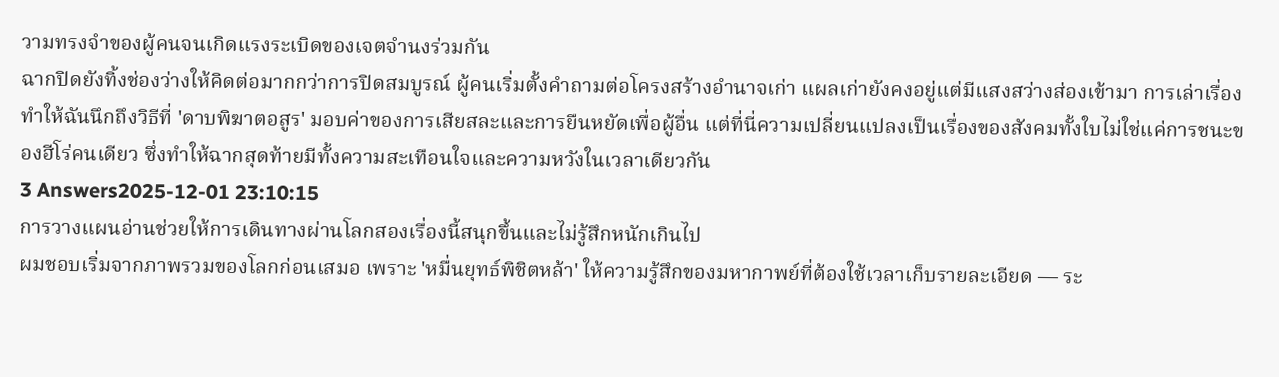วามทรงจำของผู้คนจนเกิดแรงระเบิดของเจตจำนงร่วมกัน
ฉากปิดยังทิ้งช่องว่างให้คิดต่อมากกว่าการปิดสมบูรณ์ ผู้คนเริ่มตั้งคำถามต่อโครงสร้างอำนาจเก่า แผลเก่ายังคงอยู่แต่มีแสงสว่างส่องเข้ามา การเล่าเรื่องทำให้ฉันนึกถึงวิธีที่ 'ดาบพิฆาตอสูร' มอบค่าของการเสียสละและการยืนหยัดเพื่อผู้อื่น แต่ที่นี่ความเปลี่ยนแปลงเป็นเรื่องของสังคมทั้งใบไม่ใช่แค่การชนะของฮีโร่คนเดียว ซึ่งทำให้ฉากสุดท้ายมีทั้งความสะเทือนใจและความหวังในเวลาเดียวกัน
3 Answers2025-12-01 23:10:15
การวางแผนอ่านช่วยให้การเดินทางผ่านโลกสองเรื่องนี้สนุกขึ้นและไม่รู้สึกหนักเกินไป
ผมชอบเริ่มจากภาพรวมของโลกก่อนเสมอ เพราะ 'หมื่นยุทธ์พิชิตหล้า' ให้ความรู้สึกของมหากาพย์ที่ต้องใช้เวลาเก็บรายละเอียด — ระ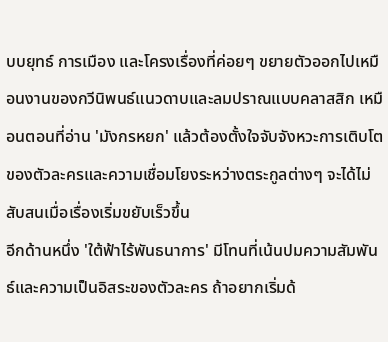บบยุทธ์ การเมือง และโครงเรื่องที่ค่อยๆ ขยายตัวออกไปเหมือนงานของกวีนิพนธ์แนวดาบและลมปราณแบบคลาสสิก เหมือนตอนที่อ่าน 'มังกรหยก' แล้วต้องตั้งใจจับจังหวะการเติบโตของตัวละครและความเชื่อมโยงระหว่างตระกูลต่างๆ จะได้ไม่สับสนเมื่อเรื่องเริ่มขยับเร็วขึ้น
อีกด้านหนึ่ง 'ใต้ฟ้าไร้พันธนาการ' มีโทนที่เน้นปมความสัมพันธ์และความเป็นอิสระของตัวละคร ถ้าอยากเริ่มด้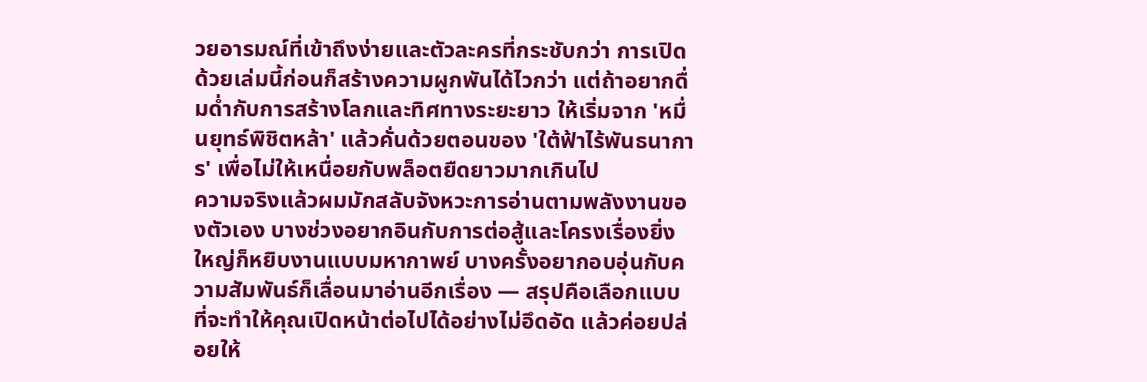วยอารมณ์ที่เข้าถึงง่ายและตัวละครที่กระชับกว่า การเปิดด้วยเล่มนี้ก่อนก็สร้างความผูกพันได้ไวกว่า แต่ถ้าอยากดื่มด่ำกับการสร้างโลกและทิศทางระยะยาว ให้เริ่มจาก 'หมื่นยุทธ์พิชิตหล้า' แล้วคั่นด้วยตอนของ 'ใต้ฟ้าไร้พันธนาการ' เพื่อไม่ให้เหนื่อยกับพล็อตยืดยาวมากเกินไป
ความจริงแล้วผมมักสลับจังหวะการอ่านตามพลังงานของตัวเอง บางช่วงอยากอินกับการต่อสู้และโครงเรื่องยิ่งใหญ่ก็หยิบงานแบบมหากาพย์ บางครั้งอยากอบอุ่นกับความสัมพันธ์ก็เลื่อนมาอ่านอีกเรื่อง — สรุปคือเลือกแบบที่จะทำให้คุณเปิดหน้าต่อไปได้อย่างไม่อึดอัด แล้วค่อยปล่อยให้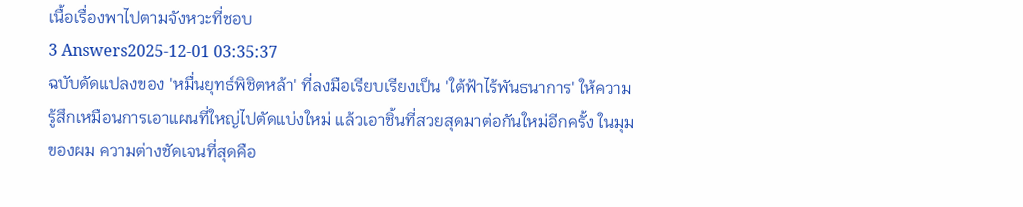เนื้อเรื่องพาไปตามจังหวะที่ชอบ
3 Answers2025-12-01 03:35:37
ฉบับดัดแปลงของ 'หมื่นยุทธ์พิชิตหล้า' ที่ลงมือเรียบเรียงเป็น 'ใต้ฟ้าไร้พันธนาการ' ให้ความรู้สึกเหมือนการเอาแผนที่ใหญ่ไปตัดแบ่งใหม่ แล้วเอาชิ้นที่สวยสุดมาต่อกันใหม่อีกครั้ง ในมุมของผม ความต่างชัดเจนที่สุดคือ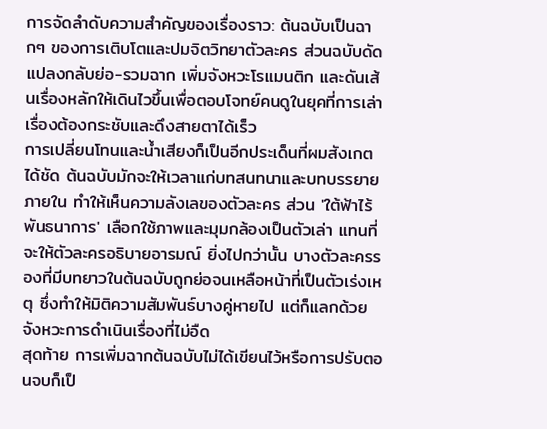การจัดลำดับความสำคัญของเรื่องราว: ต้นฉบับเป็นฉากๆ ของการเติบโตและปมจิตวิทยาตัวละคร ส่วนฉบับดัดแปลงกลับย่อ-รวมฉาก เพิ่มจังหวะโรแมนติก และดันเส้นเรื่องหลักให้เดินไวขึ้นเพื่อตอบโจทย์คนดูในยุคที่การเล่าเรื่องต้องกระชับและดึงสายตาได้เร็ว
การเปลี่ยนโทนและน้ำเสียงก็เป็นอีกประเด็นที่ผมสังเกตได้ชัด ต้นฉบับมักจะให้เวลาแก่บทสนทนาและบทบรรยายภายใน ทำให้เห็นความลังเลของตัวละคร ส่วน 'ใต้ฟ้าไร้พันธนาการ' เลือกใช้ภาพและมุมกล้องเป็นตัวเล่า แทนที่จะให้ตัวละครอธิบายอารมณ์ ยิ่งไปกว่านั้น บางตัวละครรองที่มีบทยาวในต้นฉบับถูกย่อจนเหลือหน้าที่เป็นตัวเร่งเหตุ ซึ่งทำให้มิติความสัมพันธ์บางคู่หายไป แต่ก็แลกด้วยจังหวะการดำเนินเรื่องที่ไม่อืด
สุดท้าย การเพิ่มฉากต้นฉบับไม่ได้เขียนไว้หรือการปรับตอนจบก็เป็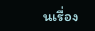นเรื่อง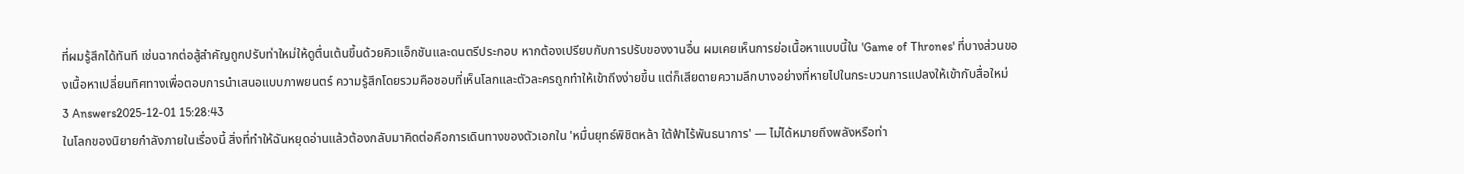ที่ผมรู้สึกได้ทันที เช่นฉากต่อสู้สำคัญถูกปรับท่าใหม่ให้ดูตื่นเต้นขึ้นด้วยคิวแอ็กชันและดนตรีประกอบ หากต้องเปรียบกับการปรับของงานอื่น ผมเคยเห็นการย่อเนื้อหาแบบนี้ใน 'Game of Thrones' ที่บางส่วนของเนื้อหาเปลี่ยนทิศทางเพื่อตอบการนำเสนอแบบภาพยนตร์ ความรู้สึกโดยรวมคือชอบที่เห็นโลกและตัวละครถูกทำให้เข้าถึงง่ายขึ้น แต่ก็เสียดายความลึกบางอย่างที่หายไปในกระบวนการแปลงให้เข้ากับสื่อใหม่
3 Answers2025-12-01 15:28:43
ในโลกของนิยายกำลังภายในเรื่องนี้ สิ่งที่ทำให้ฉันหยุดอ่านแล้วต้องกลับมาคิดต่อคือการเดินทางของตัวเอกใน 'หมื่นยุทธ์พิชิตหล้า ใต้ฟ้าไร้พันธนาการ' — ไม่ได้หมายถึงพลังหรือท่า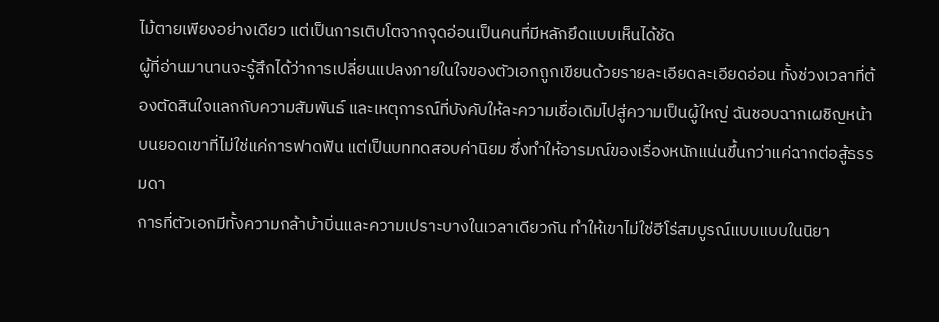ไม้ตายเพียงอย่างเดียว แต่เป็นการเติบโตจากจุดอ่อนเป็นคนที่มีหลักยึดแบบเห็นได้ชัด
ผู้ที่อ่านมานานจะรู้สึกได้ว่าการเปลี่ยนแปลงภายในใจของตัวเอกถูกเขียนด้วยรายละเอียดละเอียดอ่อน ทั้งช่วงเวลาที่ต้องตัดสินใจแลกกับความสัมพันธ์ และเหตุการณ์ที่บังคับให้ละความเชื่อเดิมไปสู่ความเป็นผู้ใหญ่ ฉันชอบฉากเผชิญหน้าบนยอดเขาที่ไม่ใช่แค่การฟาดฟัน แต่เป็นบททดสอบค่านิยม ซึ่งทำให้อารมณ์ของเรื่องหนักแน่นขึ้นกว่าแค่ฉากต่อสู้ธรรมดา
การที่ตัวเอกมีทั้งความกล้าบ้าบิ่นและความเปราะบางในเวลาเดียวกัน ทำให้เขาไม่ใช่ฮีโร่สมบูรณ์แบบแบบในนิยา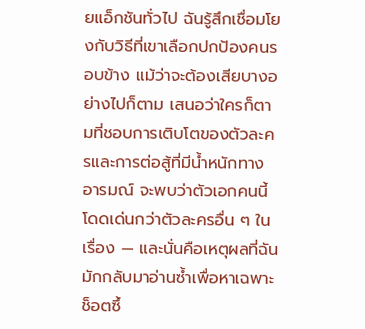ยแอ็กชันทั่วไป ฉันรู้สึกเชื่อมโยงกับวิธีที่เขาเลือกปกป้องคนรอบข้าง แม้ว่าจะต้องเสียบางอย่างไปก็ตาม เสนอว่าใครก็ตามที่ชอบการเติบโตของตัวละครและการต่อสู้ที่มีน้ำหนักทางอารมณ์ จะพบว่าตัวเอกคนนี้โดดเด่นกว่าตัวละครอื่น ๆ ในเรื่อง — และนั่นคือเหตุผลที่ฉันมักกลับมาอ่านซ้ำเพื่อหาเฉพาะช็อตซึ้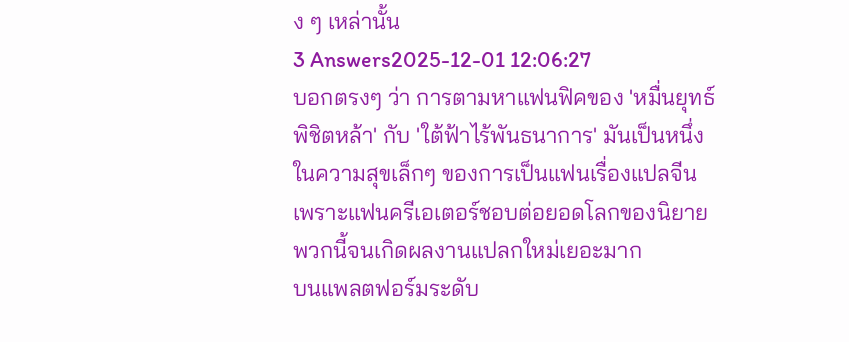ง ๆ เหล่านั้น
3 Answers2025-12-01 12:06:27
บอกตรงๆ ว่า การตามหาแฟนฟิคของ 'หมื่นยุทธ์พิชิตหล้า' กับ 'ใต้ฟ้าไร้พันธนาการ' มันเป็นหนึ่งในความสุขเล็กๆ ของการเป็นแฟนเรื่องแปลจีน เพราะแฟนครีเอเตอร์ชอบต่อยอดโลกของนิยายพวกนี้จนเกิดผลงานแปลกใหม่เยอะมาก
บนแพลตฟอร์มระดับ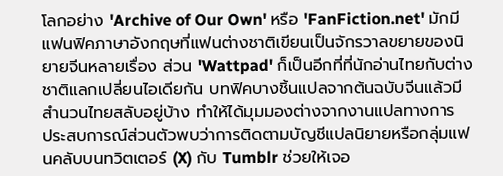โลกอย่าง 'Archive of Our Own' หรือ 'FanFiction.net' มักมีแฟนฟิคภาษาอังกฤษที่แฟนต่างชาติเขียนเป็นจักรวาลขยายของนิยายจีนหลายเรื่อง ส่วน 'Wattpad' ก็เป็นอีกที่ที่นักอ่านไทยกับต่างชาติแลกเปลี่ยนไอเดียกัน บทฟิคบางชิ้นแปลจากต้นฉบับจีนแล้วมีสำนวนไทยสลับอยู่บ้าง ทำให้ได้มุมมองต่างจากงานแปลทางการ
ประสบการณ์ส่วนตัวพบว่าการติดตามบัญชีแปลนิยายหรือกลุ่มแฟนคลับบนทวิตเตอร์ (X) กับ Tumblr ช่วยให้เจอ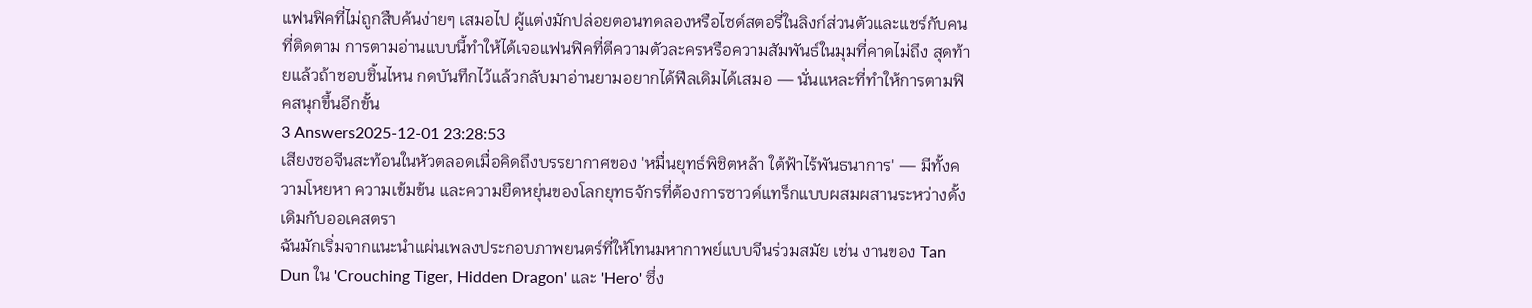แฟนฟิคที่ไม่ถูกสืบค้นง่ายๆ เสมอไป ผู้แต่งมักปล่อยตอนทดลองหรือไซด์สตอรี่ในลิงก์ส่วนตัวและแชร์กับคนที่ติดตาม การตามอ่านแบบนี้ทำให้ได้เจอแฟนฟิคที่ตีความตัวละครหรือความสัมพันธ์ในมุมที่คาดไม่ถึง สุดท้ายแล้วถ้าชอบชิ้นไหน กดบันทึกไว้แล้วกลับมาอ่านยามอยากได้ฟีลเดิมได้เสมอ — นั่นแหละที่ทำให้การตามฟิคสนุกขึ้นอีกขั้น
3 Answers2025-12-01 23:28:53
เสียงซอจีนสะท้อนในหัวตลอดเมื่อคิดถึงบรรยากาศของ 'หมื่นยุทธ์พิชิตหล้า ใต้ฟ้าไร้พันธนาการ' — มีทั้งความโหยหา ความเข้มข้น และความยืดหยุ่นของโลกยุทธจักรที่ต้องการซาวด์แทร็กแบบผสมผสานระหว่างดั้งเดิมกับออเคสตรา
ฉันมักเริ่มจากแนะนำแผ่นเพลงประกอบภาพยนตร์ที่ให้โทนมหากาพย์แบบจีนร่วมสมัย เช่น งานของ Tan Dun ใน 'Crouching Tiger, Hidden Dragon' และ 'Hero' ซึ่ง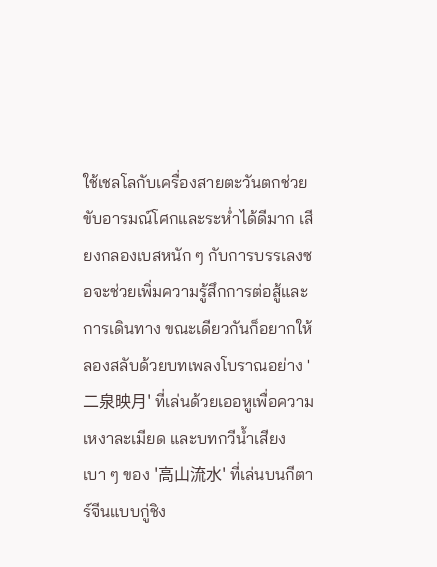ใช้เชลโลกับเครื่องสายตะวันตกช่วยขับอารมณ์โศกและระห่ำได้ดีมาก เสียงกลองเบสหนัก ๆ กับการบรรเลงซอจะช่วยเพิ่มความรู้สึกการต่อสู้และการเดินทาง ขณะเดียวกันก็อยากให้ลองสลับด้วยบทเพลงโบราณอย่าง '二泉映月' ที่เล่นด้วยเออหูเพื่อความเหงาละเมียด และบทกวีน้ำเสียงเบา ๆ ของ '高山流水' ที่เล่นบนกีตาร์จีนแบบกู่ชิง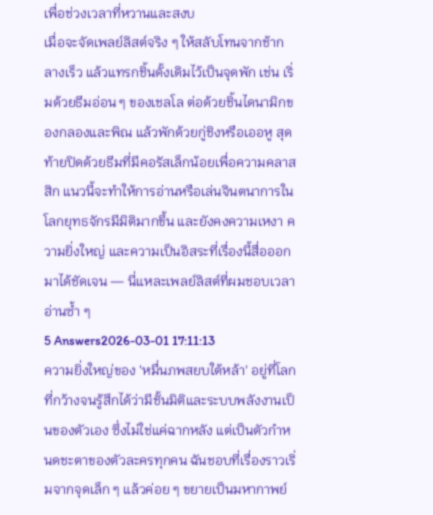เพื่อช่วงเวลาที่หวานและสงบ
เมื่อจะจัดเพลย์ลิสต์จริง ๆ ให้สลับโทนจากช้ากลางเร็ว แล้วแทรกชิ้นดั้งเดิมไว้เป็นจุดพัก เช่น เริ่มด้วยธีมอ่อน ๆ ของเชลโล ต่อด้วยชิ้นไดนามิกของกลองและพิณ แล้วพักด้วยกู่ชิงหรือเออหู สุดท้ายปิดด้วยธีมที่มีคอรัสเล็กน้อยเพื่อความคลาสสิก แนวนี้จะทำให้การอ่านหรือเล่นจินตนาการในโลกยุทธจักรมีมิติมากขึ้น และยังคงความเหงา ความยิ่งใหญ่ และความเป็นอิสระที่เรื่องนี้สื่อออกมาได้ชัดเจน — นี่แหละเพลย์ลิสต์ที่ผมชอบเวลาอ่านซ้ำ ๆ
5 Answers2026-03-01 17:11:13
ความยิ่งใหญ่ของ 'หมื่นภพสยบใต้หล้า' อยู่ที่โลกที่กว้างจนรู้สึกได้ว่ามีชั้นมิติและระบบพลังงานเป็นของตัวเอง ซึ่งไม่ใช่แค่ฉากหลัง แต่เป็นตัวกำหนดชะตาของตัวละครทุกคน ฉันชอบที่เรื่องราวเริ่มจากจุดเล็ก ๆ แล้วค่อย ๆ ขยายเป็นมหากาพย์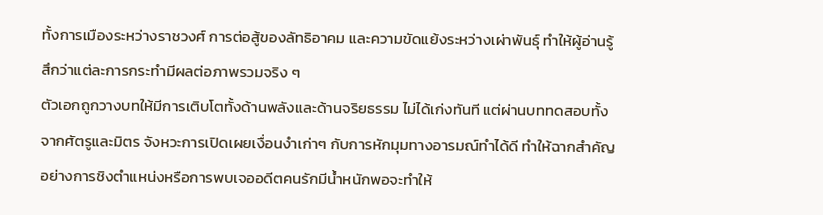ทั้งการเมืองระหว่างราชวงศ์ การต่อสู้ของลัทธิอาคม และความขัดแย้งระหว่างเผ่าพันธุ์ ทำให้ผู้อ่านรู้สึกว่าแต่ละการกระทำมีผลต่อภาพรวมจริง ๆ
ตัวเอกถูกวางบทให้มีการเติบโตทั้งด้านพลังและด้านจริยธรรม ไม่ได้เก่งทันที แต่ผ่านบททดสอบทั้งจากศัตรูและมิตร จังหวะการเปิดเผยเงื่อนงำเก่าๆ กับการหักมุมทางอารมณ์ทำได้ดี ทำให้ฉากสำคัญอย่างการชิงตำแหน่งหรือการพบเจออดีตคนรักมีน้ำหนักพอจะทำให้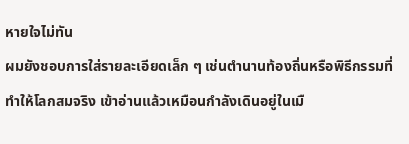หายใจไม่ทัน
ผมยังชอบการใส่รายละเอียดเล็ก ๆ เช่นตำนานท้องถิ่นหรือพิธีกรรมที่ทำให้โลกสมจริง เข้าอ่านแล้วเหมือนกำลังเดินอยู่ในเมื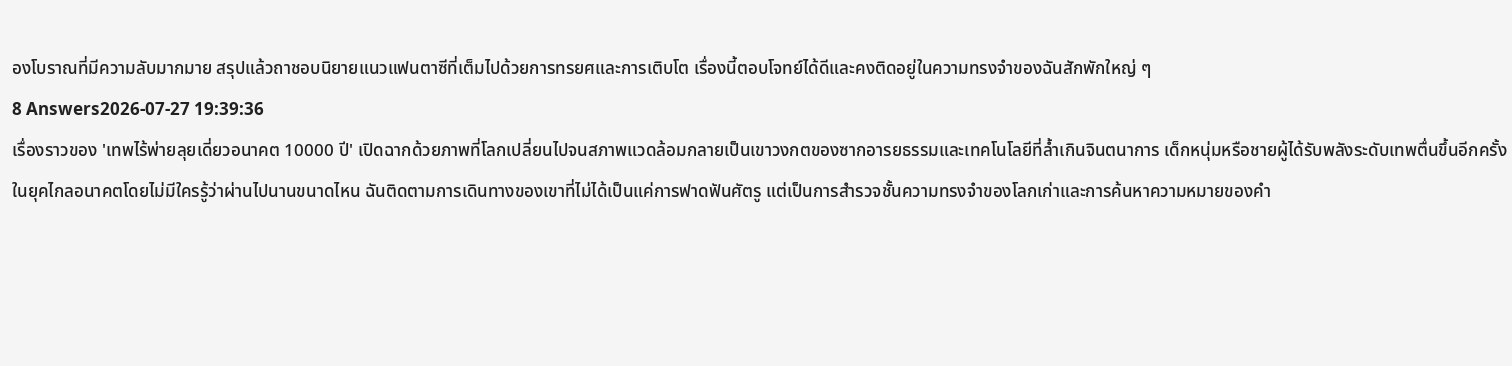องโบราณที่มีความลับมากมาย สรุปแล้วถาชอบนิยายแนวแฟนตาซีที่เต็มไปด้วยการทรยศและการเติบโต เรื่องนี้ตอบโจทย์ได้ดีและคงติดอยู่ในความทรงจำของฉันสักพักใหญ่ ๆ
8 Answers2026-07-27 19:39:36
เรื่องราวของ 'เทพไร้พ่ายลุยเดี่ยวอนาคต 10000 ปี' เปิดฉากด้วยภาพที่โลกเปลี่ยนไปจนสภาพแวดล้อมกลายเป็นเขาวงกตของซากอารยธรรมและเทคโนโลยีที่ล้ำเกินจินตนาการ เด็กหนุ่มหรือชายผู้ได้รับพลังระดับเทพตื่นขึ้นอีกครั้งในยุคไกลอนาคตโดยไม่มีใครรู้ว่าผ่านไปนานขนาดไหน ฉันติดตามการเดินทางของเขาที่ไม่ได้เป็นแค่การฟาดฟันศัตรู แต่เป็นการสำรวจชั้นความทรงจำของโลกเก่าและการค้นหาความหมายของคำ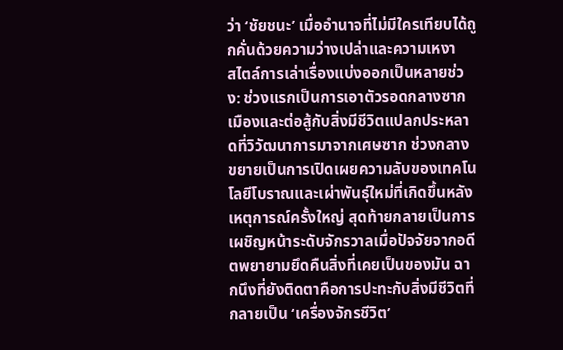ว่า ‘ชัยชนะ’ เมื่ออำนาจที่ไม่มีใครเทียบได้ถูกคั่นด้วยความว่างเปล่าและความเหงา
สไตล์การเล่าเรื่องแบ่งออกเป็นหลายช่วง: ช่วงแรกเป็นการเอาตัวรอดกลางซากเมืองและต่อสู้กับสิ่งมีชีวิตแปลกประหลาดที่วิวัฒนาการมาจากเศษซาก ช่วงกลางขยายเป็นการเปิดเผยความลับของเทคโนโลยีโบราณและเผ่าพันธุ์ใหม่ที่เกิดขึ้นหลังเหตุการณ์ครั้งใหญ่ สุดท้ายกลายเป็นการเผชิญหน้าระดับจักรวาลเมื่อปัจจัยจากอดีตพยายามยึดคืนสิ่งที่เคยเป็นของมัน ฉากนึงที่ยังติดตาคือการปะทะกับสิ่งมีชีวิตที่กลายเป็น ‘เครื่องจักรชีวิต’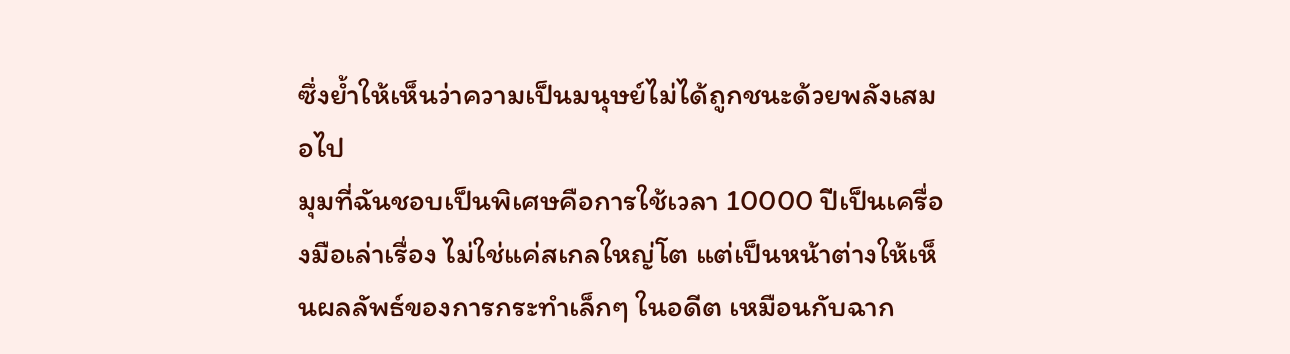ซึ่งย้ำให้เห็นว่าความเป็นมนุษย์ไม่ได้ถูกชนะด้วยพลังเสมอไป
มุมที่ฉันชอบเป็นพิเศษคือการใช้เวลา 10000 ปีเป็นเครื่องมือเล่าเรื่อง ไม่ใช่แค่สเกลใหญ่โต แต่เป็นหน้าต่างให้เห็นผลลัพธ์ของการกระทำเล็กๆ ในอดีต เหมือนกับฉาก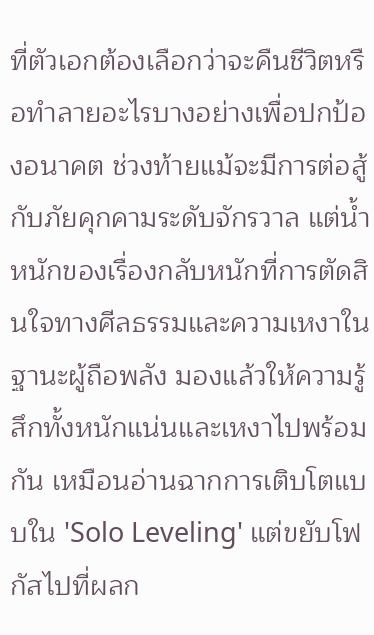ที่ตัวเอกต้องเลือกว่าจะคืนชีวิตหรือทำลายอะไรบางอย่างเพื่อปกป้องอนาคต ช่วงท้ายแม้จะมีการต่อสู้กับภัยคุกคามระดับจักรวาล แต่น้ำหนักของเรื่องกลับหนักที่การตัดสินใจทางศีลธรรมและความเหงาในฐานะผู้ถือพลัง มองแล้วให้ความรู้สึกทั้งหนักแน่นและเหงาไปพร้อมกัน เหมือนอ่านฉากการเติบโตแบบใน 'Solo Leveling' แต่ขยับโฟกัสไปที่ผลก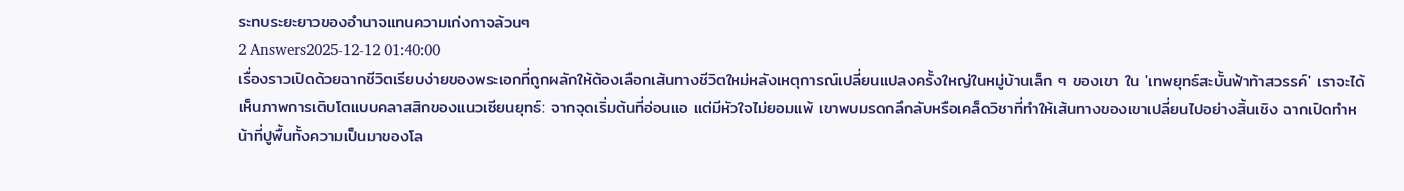ระทบระยะยาวของอำนาจแทนความเก่งกาจล้วนๆ
2 Answers2025-12-12 01:40:00
เรื่องราวเปิดด้วยฉากชีวิตเรียบง่ายของพระเอกที่ถูกผลักให้ต้องเลือกเส้นทางชีวิตใหม่หลังเหตุการณ์เปลี่ยนแปลงครั้งใหญ่ในหมู่บ้านเล็ก ๆ ของเขา ใน 'เทพยุทธ์สะบั้นฟ้าท้าสวรรค์' เราจะได้เห็นภาพการเติบโตแบบคลาสสิกของแนวเซียนยุทธ์: จากจุดเริ่มต้นที่อ่อนแอ แต่มีหัวใจไม่ยอมแพ้ เขาพบมรดกลึกลับหรือเคล็ดวิชาที่ทำให้เส้นทางของเขาเปลี่ยนไปอย่างสิ้นเชิง ฉากเปิดทำหน้าที่ปูพื้นทั้งความเป็นมาของโล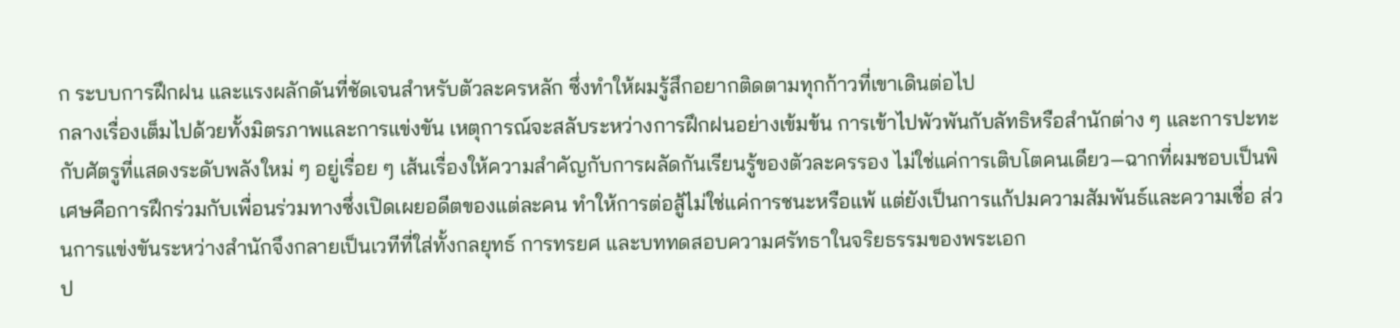ก ระบบการฝึกฝน และแรงผลักดันที่ชัดเจนสำหรับตัวละครหลัก ซึ่งทำให้ผมรู้สึกอยากติดตามทุกก้าวที่เขาเดินต่อไป
กลางเรื่องเต็มไปด้วยทั้งมิตรภาพและการแข่งขัน เหตุการณ์จะสลับระหว่างการฝึกฝนอย่างเข้มข้น การเข้าไปพัวพันกับลัทธิหรือสำนักต่าง ๆ และการปะทะกับศัตรูที่แสดงระดับพลังใหม่ ๆ อยู่เรื่อย ๆ เส้นเรื่องให้ความสำคัญกับการผลัดกันเรียนรู้ของตัวละครรอง ไม่ใช่แค่การเติบโตคนเดียว—ฉากที่ผมชอบเป็นพิเศษคือการฝึกร่วมกับเพื่อนร่วมทางซึ่งเปิดเผยอดีตของแต่ละคน ทำให้การต่อสู้ไม่ใช่แค่การชนะหรือแพ้ แต่ยังเป็นการแก้ปมความสัมพันธ์และความเชื่อ ส่วนการแข่งขันระหว่างสำนักจึงกลายเป็นเวทีที่ใส่ทั้งกลยุทธ์ การทรยศ และบททดสอบความศรัทธาในจริยธรรมของพระเอก
ป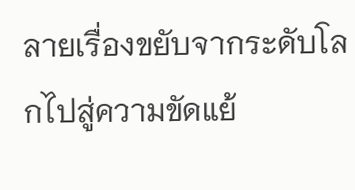ลายเรื่องขยับจากระดับโลกไปสู่ความขัดแย้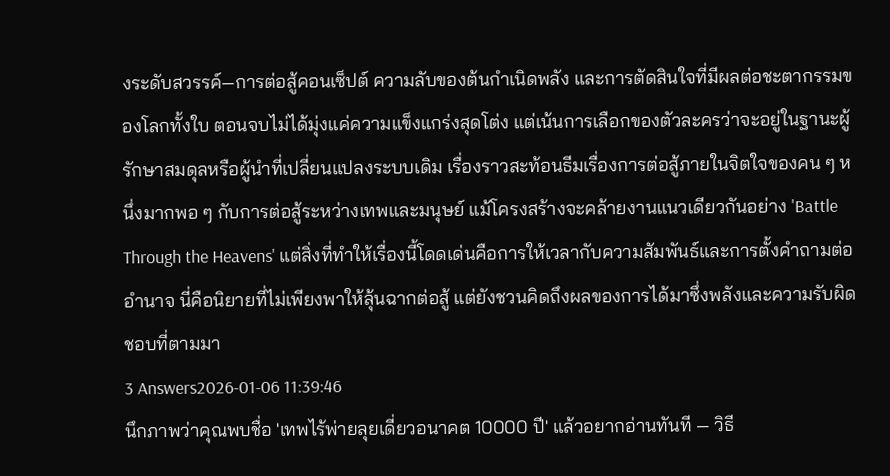งระดับสวรรค์—การต่อสู้คอนเซ็ปต์ ความลับของต้นกำเนิดพลัง และการตัดสินใจที่มีผลต่อชะตากรรมของโลกทั้งใบ ตอนจบไม่ได้มุ่งแค่ความแข็งแกร่งสุดโต่ง แต่เน้นการเลือกของตัวละครว่าจะอยู่ในฐานะผู้รักษาสมดุลหรือผู้นำที่เปลี่ยนแปลงระบบเดิม เรื่องราวสะท้อนธีมเรื่องการต่อสู้ภายในจิตใจของคน ๆ หนึ่งมากพอ ๆ กับการต่อสู้ระหว่างเทพและมนุษย์ แม้โครงสร้างจะคล้ายงานแนวเดียวกันอย่าง 'Battle Through the Heavens' แต่สิ่งที่ทำให้เรื่องนี้โดดเด่นคือการให้เวลากับความสัมพันธ์และการตั้งคำถามต่ออำนาจ นี่คือนิยายที่ไม่เพียงพาให้ลุ้นฉากต่อสู้ แต่ยังชวนคิดถึงผลของการได้มาซึ่งพลังและความรับผิดชอบที่ตามมา
3 Answers2026-01-06 11:39:46
นึกภาพว่าคุณพบชื่อ 'เทพไร้พ่ายลุยเดี่ยวอนาคต 10000 ปี' แล้วอยากอ่านทันที — วิธี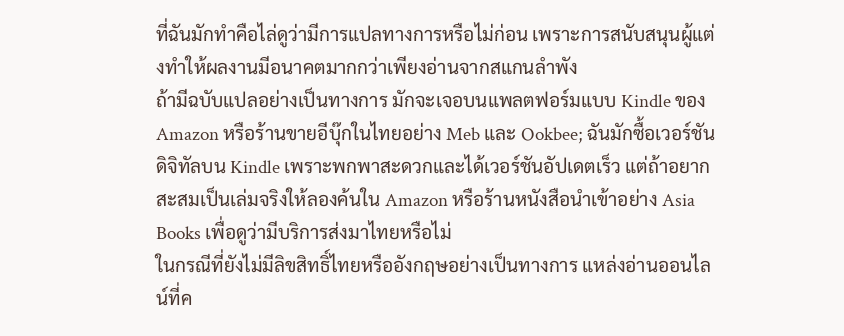ที่ฉันมักทำคือไล่ดูว่ามีการแปลทางการหรือไม่ก่อน เพราะการสนับสนุนผู้แต่งทำให้ผลงานมีอนาคตมากกว่าเพียงอ่านจากสแกนลำพัง
ถ้ามีฉบับแปลอย่างเป็นทางการ มักจะเจอบนแพลตฟอร์มแบบ Kindle ของ Amazon หรือร้านขายอีบุ๊กในไทยอย่าง Meb และ Ookbee; ฉันมักซื้อเวอร์ชันดิจิทัลบน Kindle เพราะพกพาสะดวกและได้เวอร์ชันอัปเดตเร็ว แต่ถ้าอยากสะสมเป็นเล่มจริงให้ลองค้นใน Amazon หรือร้านหนังสือนำเข้าอย่าง Asia Books เพื่อดูว่ามีบริการส่งมาไทยหรือไม่
ในกรณีที่ยังไม่มีลิขสิทธิ์ไทยหรืออังกฤษอย่างเป็นทางการ แหล่งอ่านออนไลน์ที่ค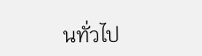นทั่วไป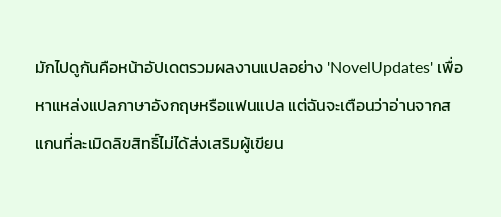มักไปดูกันคือหน้าอัปเดตรวมผลงานแปลอย่าง 'NovelUpdates' เพื่อหาแหล่งแปลภาษาอังกฤษหรือแฟนแปล แต่ฉันจะเตือนว่าอ่านจากสแกนที่ละเมิดลิขสิทธิ์ไม่ได้ส่งเสริมผู้เขียน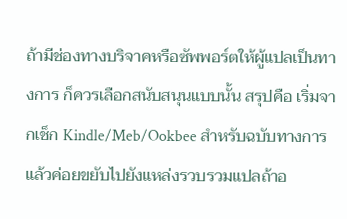ถ้ามีช่องทางบริจาคหรือซัพพอร์ตให้ผู้แปลเป็นทางการ ก็ควรเลือกสนับสนุนแบบนั้น สรุปคือ เริ่มจากเช็ก Kindle/Meb/Ookbee สำหรับฉบับทางการ แล้วค่อยขยับไปยังแหล่งรวบรวมแปลถ้าอ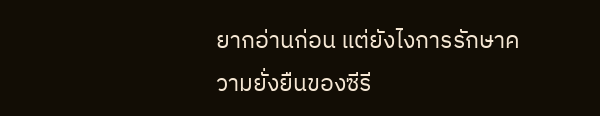ยากอ่านก่อน แต่ยังไงการรักษาความยั่งยืนของซีรี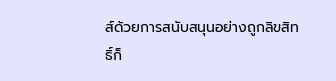ส์ด้วยการสนับสนุนอย่างถูกลิขสิทธิ์ก็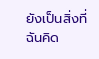ยังเป็นสิ่งที่ฉันคิด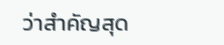ว่าสำคัญสุด